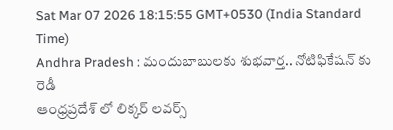Sat Mar 07 2026 18:15:55 GMT+0530 (India Standard Time)
Andhra Pradesh : మందుబాబులకు శుభవార్త.. నోటిఫికేషన్ కు రెడీ
ఆంధ్రప్రదేశ్ లో లిక్కర్ లవర్స్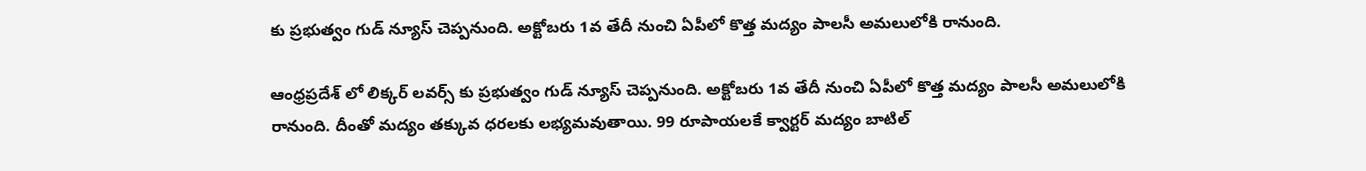కు ప్రభుత్వం గుడ్ న్యూస్ చెప్పనుంది. అక్టోబరు 1వ తేదీ నుంచి ఏపీలో కొత్త మద్యం పాలసీ అమలులోకి రానుంది.

ఆంధ్రప్రదేశ్ లో లిక్కర్ లవర్స్ కు ప్రభుత్వం గుడ్ న్యూస్ చెప్పనుంది. అక్టోబరు 1వ తేదీ నుంచి ఏపీలో కొత్త మద్యం పాలసీ అమలులోకి రానుంది. దీంతో మద్యం తక్కువ ధరలకు లభ్యమవుతాయి. 99 రూపాయలకే క్వార్టర్ మద్యం బాటిల్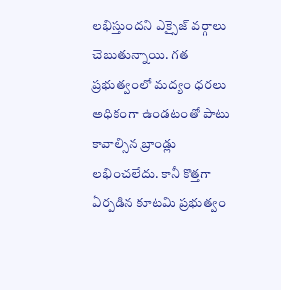లభిస్తుందని ఎక్సైజ్ వర్గాలు చెబుతున్నాయి. గత ప్రభుత్వంలో మద్యం ధరలు అధికంగా ఉండటంతో పాటు కావాల్సిన బ్రాండ్లు లభించలేదు. కానీ కొత్తగా ఏర్పడిన కూటమి ప్రభుత్వం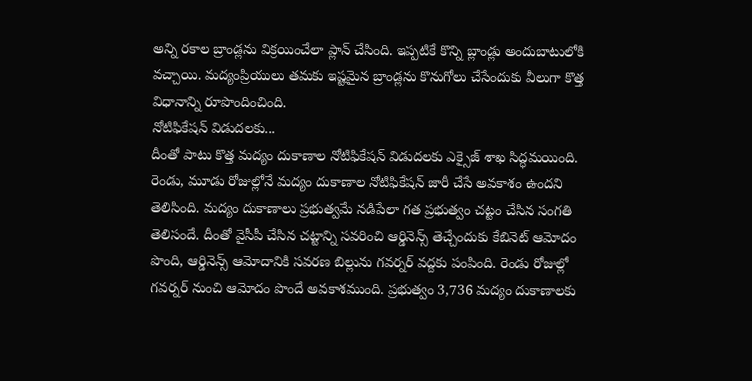అన్ని రకాల బ్రాండ్లను విక్రయించేలా ప్లాన్ చేసింది. ఇప్పటికే కొన్ని బ్లాండ్లు అందుబాటులోకి వచ్చాయి. మద్యంప్రియులు తమకు ఇష్టమైన బ్రాండ్లను కొనుగోలు చేసేందుకు వీలుగా కొత్త విధానాన్ని రూపొందించింది.
నోటిఫికేషన్ విడుదలకు...
దీంతో పాటు కొత్త మద్యం దుకాణాల నోటిఫికేషన్ విడుదలకు ఎక్సైజ్ శాఖ సిద్ధమయింది. రెండు, మూడు రోజుల్లోనే మద్యం దుకాణాల నోటిఫికేషన్ జారీ చేసే అవకాశం ఉందని తెలిసింది. మద్యం దుకాణాలు ప్రభుత్వమే నడిపేలా గత ప్రభుత్వం చట్టం చేసిన సంగతి తెలిసందే. దీంతో వైసీపీ చేసిన చట్టాన్ని సవరించి ఆర్డినెన్స్ తెచ్చేందుకు కేబినెట్ ఆమోదం పొంది, ఆర్డినెన్స్ ఆమోదానికి సవరణ బిల్లును గవర్నర్ వద్దకు పంపింది. రెండు రోజుల్లో గవర్నర్ నుంచి ఆమోదం పొందే అవకాశముంది. ప్రభుత్వం 3,736 మద్యం దుకాణాలకు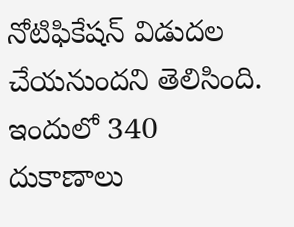నోటిఫికేషన్ విడుదల చేయనుందని తెలిసింది. ఇందులో 340 దుకాణాలు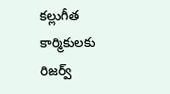కల్లుగీత కార్మికులకు రిజర్వ్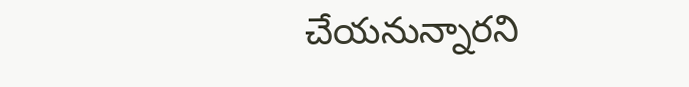చేయనున్నారని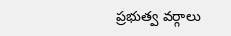ప్రభుత్వ వర్గాలు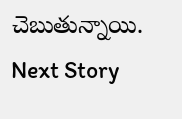చెబుతున్నాయి.
Next Story